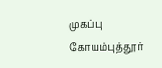முகப்பு
கோயம்புத்தூர்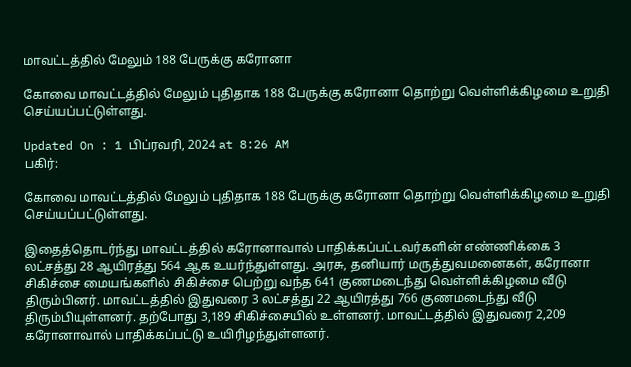மாவட்டத்தில் மேலும் 188 பேருக்கு கரோனா

கோவை மாவட்டத்தில் மேலும் புதிதாக 188 பேருக்கு கரோனா தொற்று வெள்ளிக்கிழமை உறுதி செய்யப்பட்டுள்ளது.

Updated On : 1 பிப்ரவரி, 2024 at 8:26 AM
பகிர்:

கோவை மாவட்டத்தில் மேலும் புதிதாக 188 பேருக்கு கரோனா தொற்று வெள்ளிக்கிழமை உறுதி செய்யப்பட்டுள்ளது.

இதைத்தொடர்ந்து மாவட்டத்தில் கரோனாவால் பாதிக்கப்பட்டவர்களின் எண்ணிக்கை 3 லட்சத்து 28 ஆயிரத்து 564 ஆக உயர்ந்துள்ளது. அரசு, தனியார் மருத்துவமனைகள், கரோனா சிகிச்சை மையங்களில் சிகிச்சை பெற்று வந்த 641 குணமடைந்து வெள்ளிக்கிழமை வீடு திரும்பினர். மாவட்டத்தில் இதுவரை 3 லட்சத்து 22 ஆயிரத்து 766 குணமடைந்து வீடு திரும்பியுள்ளனர். தற்போது 3,189 சிகிச்சையில் உள்ளனர். மாவட்டத்தில் இதுவரை 2,209 கரோனாவால் பாதிக்கப்பட்டு உயிரிழந்துள்ளனர்.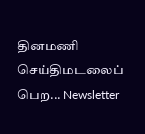தினமணி செய்திமடலைப் பெற... Newsletter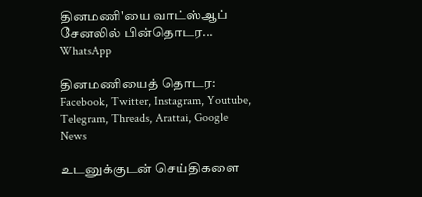தினமணி'யை வாட்ஸ்ஆப் சேனலில் பின்தொடர... WhatsApp

தினமணியைத் தொடர: Facebook, Twitter, Instagram, Youtube, Telegram, Threads, Arattai, Google News

உடனுக்குடன் செய்திகளை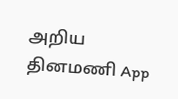அறிய தினமணி App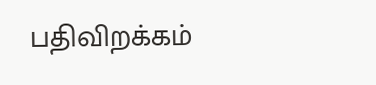பதிவிறக்கம்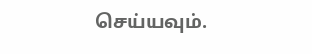செய்யவும்.